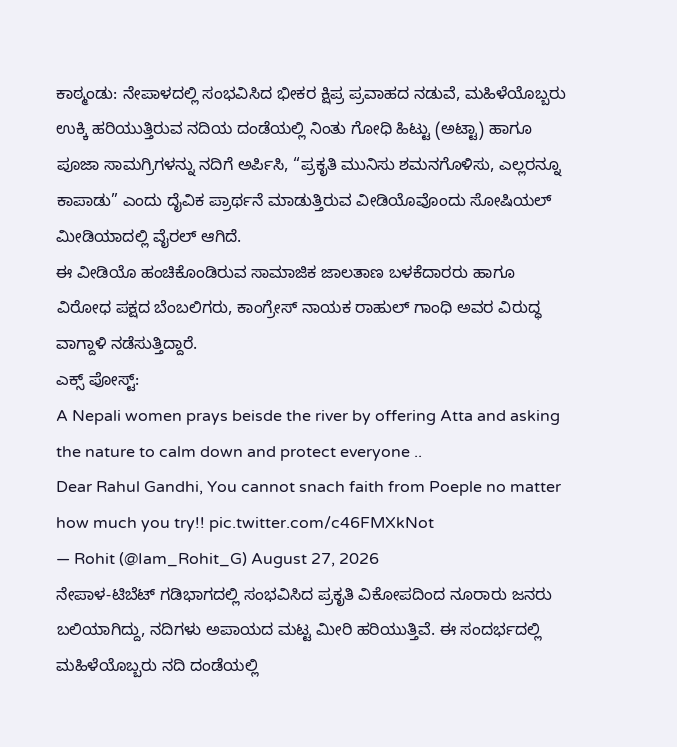ಕಾಠ್ಮಂಡು: ನೇಪಾಳದಲ್ಲಿ ಸಂಭವಿಸಿದ ಭೀಕರ ಕ್ಷಿಪ್ರ ಪ್ರವಾಹದ ನಡುವೆ, ಮಹಿಳೆಯೊಬ್ಬರು ಉಕ್ಕಿ ಹರಿಯುತ್ತಿರುವ ನದಿಯ ದಂಡೆಯಲ್ಲಿ ನಿಂತು ಗೋಧಿ ಹಿಟ್ಟು (ಅಟ್ಟಾ) ಹಾಗೂ ಪೂಜಾ ಸಾಮಗ್ರಿಗಳನ್ನು ನದಿಗೆ ಅರ್ಪಿಸಿ, “ಪ್ರಕೃತಿ ಮುನಿಸು ಶಮನಗೊಳಿಸು, ಎಲ್ಲರನ್ನೂ ಕಾಪಾಡು” ಎಂದು ದೈವಿಕ ಪ್ರಾರ್ಥನೆ ಮಾಡುತ್ತಿರುವ ವೀಡಿಯೊವೊಂದು ಸೋಷಿಯಲ್ ಮೀಡಿಯಾದಲ್ಲಿ ವೈರಲ್ ಆಗಿದೆ.
ಈ ವೀಡಿಯೊ ಹಂಚಿಕೊಂಡಿರುವ ಸಾಮಾಜಿಕ ಜಾಲತಾಣ ಬಳಕೆದಾರರು ಹಾಗೂ ವಿರೋಧ ಪಕ್ಷದ ಬೆಂಬಲಿಗರು, ಕಾಂಗ್ರೇಸ್ ನಾಯಕ ರಾಹುಲ್ ಗಾಂಧಿ ಅವರ ವಿರುದ್ಧ ವಾಗ್ದಾಳಿ ನಡೆಸುತ್ತಿದ್ದಾರೆ.
ಎಕ್ಸ್ ಪೋಸ್ಟ್:
A Nepali women prays beisde the river by offering Atta and asking the nature to calm down and protect everyone ..
Dear Rahul Gandhi, You cannot snach faith from Poeple no matter how much you try!! pic.twitter.com/c46FMXkNot
— Rohit (@Iam_Rohit_G) August 27, 2026
ನೇಪಾಳ-ಟಿಬೆಟ್ ಗಡಿಭಾಗದಲ್ಲಿ ಸಂಭವಿಸಿದ ಪ್ರಕೃತಿ ವಿಕೋಪದಿಂದ ನೂರಾರು ಜನರು ಬಲಿಯಾಗಿದ್ದು, ನದಿಗಳು ಅಪಾಯದ ಮಟ್ಟ ಮೀರಿ ಹರಿಯುತ್ತಿವೆ. ಈ ಸಂದರ್ಭದಲ್ಲಿ ಮಹಿಳೆಯೊಬ್ಬರು ನದಿ ದಂಡೆಯಲ್ಲಿ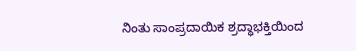ನಿಂತು ಸಾಂಪ್ರದಾಯಿಕ ಶ್ರದ್ಧಾಭಕ್ತಿಯಿಂದ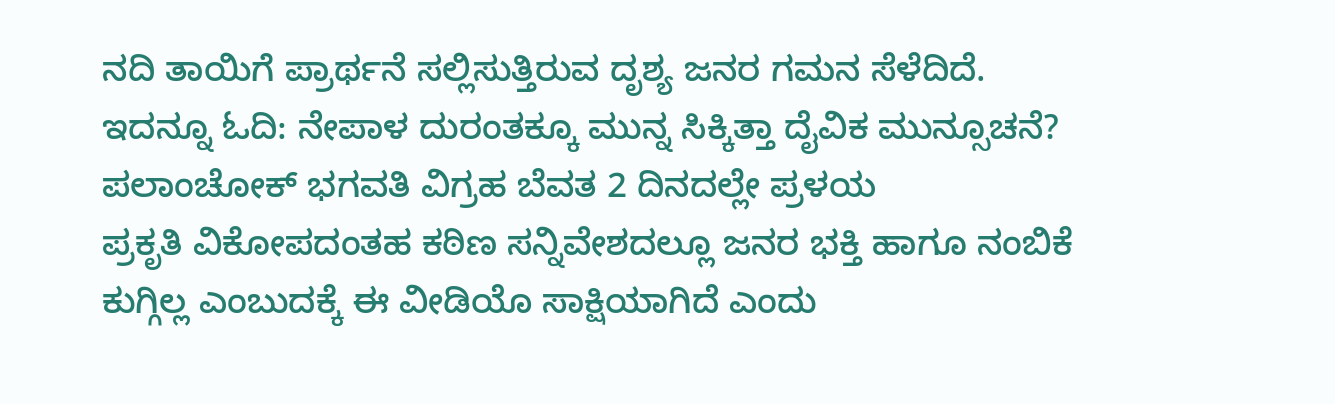ನದಿ ತಾಯಿಗೆ ಪ್ರಾರ್ಥನೆ ಸಲ್ಲಿಸುತ್ತಿರುವ ದೃಶ್ಯ ಜನರ ಗಮನ ಸೆಳೆದಿದೆ.
ಇದನ್ನೂ ಓದಿ: ನೇಪಾಳ ದುರಂತಕ್ಕೂ ಮುನ್ನ ಸಿಕ್ಕಿತ್ತಾ ದೈವಿಕ ಮುನ್ಸೂಚನೆ? ಪಲಾಂಚೋಕ್ ಭಗವತಿ ವಿಗ್ರಹ ಬೆವತ 2 ದಿನದಲ್ಲೇ ಪ್ರಳಯ
ಪ್ರಕೃತಿ ವಿಕೋಪದಂತಹ ಕಠಿಣ ಸನ್ನಿವೇಶದಲ್ಲೂ ಜನರ ಭಕ್ತಿ ಹಾಗೂ ನಂಬಿಕೆ ಕುಗ್ಗಿಲ್ಲ ಎಂಬುದಕ್ಕೆ ಈ ವೀಡಿಯೊ ಸಾಕ್ಷಿಯಾಗಿದೆ ಎಂದು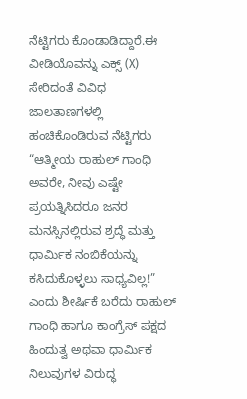ನೆಟ್ಟಿಗರು ಕೊಂಡಾಡಿದ್ದಾರೆ.ಈ ವೀಡಿಯೊವನ್ನು ಎಕ್ಸ್ (X) ಸೇರಿದಂತೆ ವಿವಿಧ ಜಾಲತಾಣಗಳಲ್ಲಿ ಹಂಚಿಕೊಂಡಿರುವ ನೆಟ್ಟಿಗರು “ಆತ್ಮೀಯ ರಾಹುಲ್ ಗಾಂಧಿ ಅವರೇ, ನೀವು ಎಷ್ಟೇ ಪ್ರಯತ್ನಿಸಿದರೂ ಜನರ ಮನಸ್ಸಿನಲ್ಲಿರುವ ಶ್ರದ್ಧೆ ಮತ್ತು ಧಾರ್ಮಿಕ ನಂಬಿಕೆಯನ್ನು ಕಸಿದುಕೊಳ್ಳಲು ಸಾಧ್ಯವಿಲ್ಲ!” ಎಂದು ಶೀರ್ಷಿಕೆ ಬರೆದು ರಾಹುಲ್ ಗಾಂಧಿ ಹಾಗೂ ಕಾಂಗ್ರೆಸ್ ಪಕ್ಷದ ಹಿಂದುತ್ವ ಅಥವಾ ಧಾರ್ಮಿಕ ನಿಲುವುಗಳ ವಿರುದ್ಧ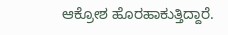ಆಕ್ರೋಶ ಹೊರಹಾಕುತ್ತಿದ್ದಾರೆ.